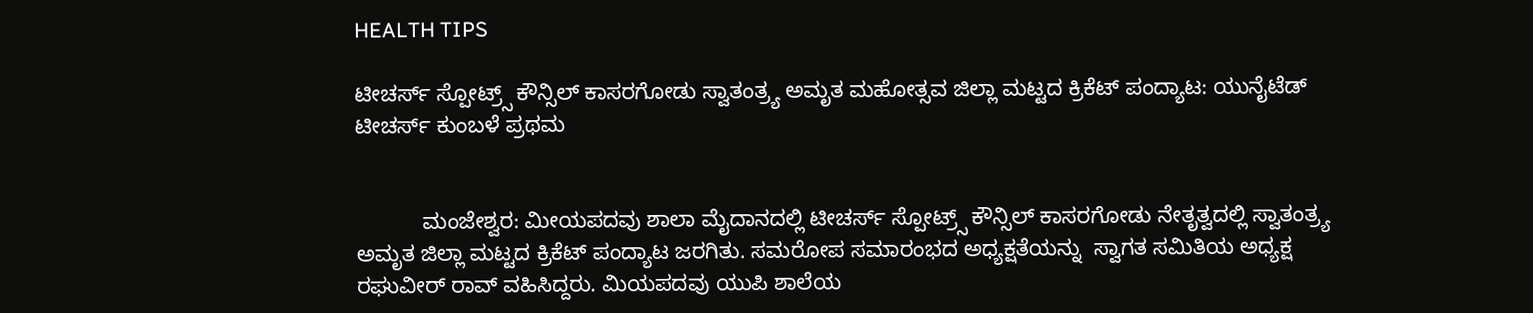HEALTH TIPS

ಟೀಚರ್ಸ್ ಸ್ಪೋಟ್ರ್ಸ್ ಕೌನ್ಸಿಲ್ ಕಾಸರಗೋಡು ಸ್ವಾತಂತ್ರ್ಯ ಅಮೃತ ಮಹೋತ್ಸವ ಜಿಲ್ಲಾ ಮಟ್ಟದ ಕ್ರಿಕೆಟ್ ಪಂದ್ಯಾಟ: ಯುನೈಟೆಡ್ ಟೀಚರ್ಸ್ ಕುಂಬಳೆ ಪ್ರಥಮ


           ಮಂಜೇಶ್ವರ: ಮೀಯಪದವು ಶಾಲಾ ಮೈದಾನದಲ್ಲಿ ಟೀಚರ್ಸ್ ಸ್ಪೋಟ್ರ್ಸ್ ಕೌನ್ಸಿಲ್ ಕಾಸರಗೋಡು ನೇತೃತ್ವದಲ್ಲಿ ಸ್ವಾತಂತ್ರ್ಯ ಅಮೃತ ಜಿಲ್ಲಾ ಮಟ್ಟದ ಕ್ರಿಕೆಟ್ ಪಂದ್ಯಾಟ ಜರಗಿತು. ಸಮರೋಪ ಸಮಾರಂಭದ ಅಧ್ಯಕ್ಷತೆಯನ್ನು  ಸ್ವಾಗತ ಸಮಿತಿಯ ಅಧ್ಯಕ್ಷ ರಘುವೀರ್ ರಾವ್ ವಹಿಸಿದ್ದರು. ಮಿಯಪದವು ಯುಪಿ ಶಾಲೆಯ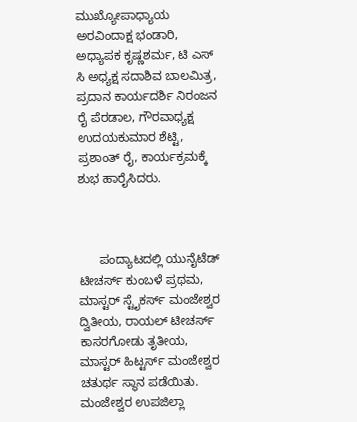ಮುಖ್ಯೋಪಾಧ್ಯಾಯ ಅರವಿಂದಾಕ್ಷ ಭಂಡಾರಿ, ಅಧ್ಯಾಪಕ ಕೃಷ್ಣಶರ್ಮ, ಟಿ ಎಸ್ ಸಿ ಅಧ್ಯಕ್ಷ ಸದಾಶಿವ ಬಾಲಮಿತ್ರ, ಪ್ರದಾನ ಕಾರ್ಯದರ್ಶಿ ನಿರಂಜನ ರೈ ಪೆರಡಾಲ, ಗೌರವಾಧ್ಯಕ್ಷ ಉದಯಕುಮಾರ ಶೆಟ್ಟಿ, ಪ್ರಶಾಂತ್ ರೈ, ಕಾರ್ಯಕ್ರಮಕ್ಕೆ ಶುಭ ಹಾರೈಸಿದರು.



      ಪಂದ್ಯಾಟದಲ್ಲಿ ಯುನೈಟೆಡ್ ಟೀಚರ್ಸ್ ಕುಂಬಳೆ ಪ್ರಥಮ, ಮಾಸ್ಟರ್ ಸ್ಟೈಕರ್ಸ್ ಮಂಜೇಶ್ವರ ದ್ವಿತೀಯ, ರಾಯಲ್ ಟೀಚರ್ಸ್ ಕಾಸರಗೋಡು ತೃತೀಯ, ಮಾಸ್ಟರ್ ಹಿಟ್ಟರ್ಸ್ ಮಂಜೇಶ್ವರ ಚತುರ್ಥ ಸ್ಥಾನ ಪಡೆಯಿತು. ಮಂಜೇಶ್ವರ ಉಪಜಿಲ್ಲಾ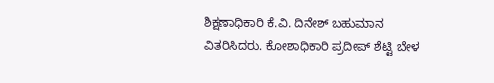ಶಿಕ್ಷಣಾಧಿಕಾರಿ ಕೆ.ವಿ. ದಿನೇಶ್ ಬಹುಮಾನ ವಿತರಿಸಿದರು. ಕೋಶಾಧಿಕಾರಿ ಪ್ರದೀಪ್ ಶೆಟ್ಟಿ ಬೇಳ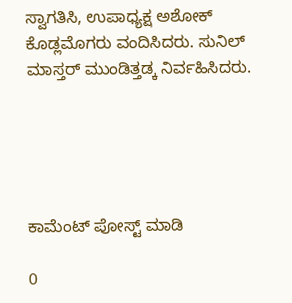ಸ್ವಾಗತಿಸಿ, ಉಪಾಧ್ಯಕ್ಷ ಅಶೋಕ್ ಕೊಡ್ಲಮೊಗರು ವಂದಿಸಿದರು. ಸುನಿಲ್ ಮಾಸ್ತರ್ ಮುಂಡಿತ್ತಡ್ಕ ನಿರ್ವಹಿಸಿದರು.





ಕಾಮೆಂಟ್‌‌ ಪೋಸ್ಟ್‌ ಮಾಡಿ

0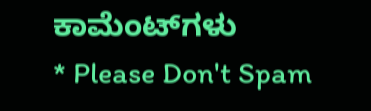ಕಾಮೆಂಟ್‌ಗಳು
* Please Don't Spam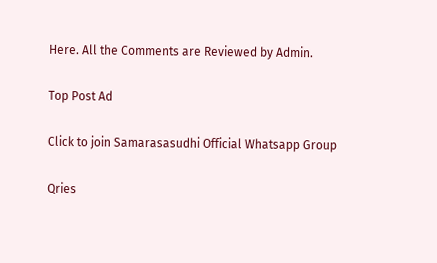Here. All the Comments are Reviewed by Admin.

Top Post Ad

Click to join Samarasasudhi Official Whatsapp Group

Qries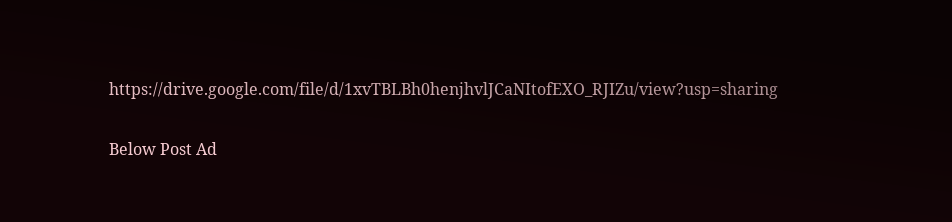https://drive.google.com/file/d/1xvTBLBh0henjhvlJCaNItofEXO_RJIZu/view?usp=sharing

Below Post Ad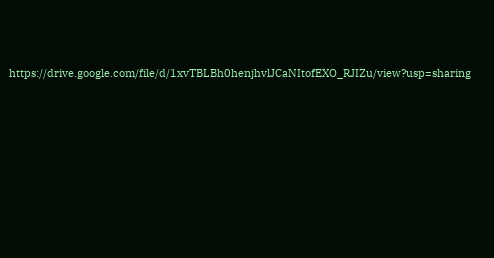https://drive.google.com/file/d/1xvTBLBh0henjhvlJCaNItofEXO_RJIZu/view?usp=sharing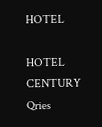HOTEL

HOTEL
CENTURY
Qries